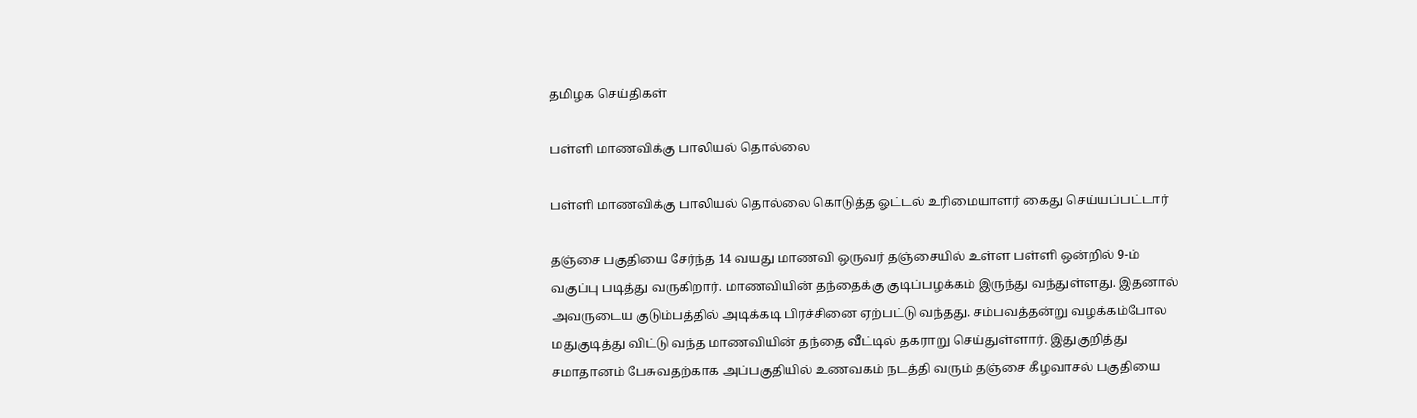தமிழக செய்திகள்

பள்ளி மாணவிக்கு பாலியல் தொல்லை

பள்ளி மாணவிக்கு பாலியல் தொல்லை கொடுத்த ஓட்டல் உரிமையாளர் கைது செய்யப்பட்டார்

தஞ்சை பகுதியை சேர்ந்த 14 வயது மாணவி ஒருவர் தஞ்சையில் உள்ள பள்ளி ஒன்றில் 9-ம் வகுப்பு படித்து வருகிறார். மாணவியின் தந்தைக்கு குடிப்பழக்கம் இருந்து வந்துள்ளது. இதனால் அவருடைய குடும்பத்தில் அடிக்கடி பிரச்சினை ஏற்பட்டு வந்தது. சம்பவத்தன்று வழக்கம்போல மதுகுடித்து விட்டு வந்த மாணவியின் தந்தை வீட்டில் தகராறு செய்துள்ளார். இதுகுறித்து சமாதானம் பேசுவதற்காக அப்பகுதியில் உணவகம் நடத்தி வரும் தஞ்சை கீழவாசல் பகுதியை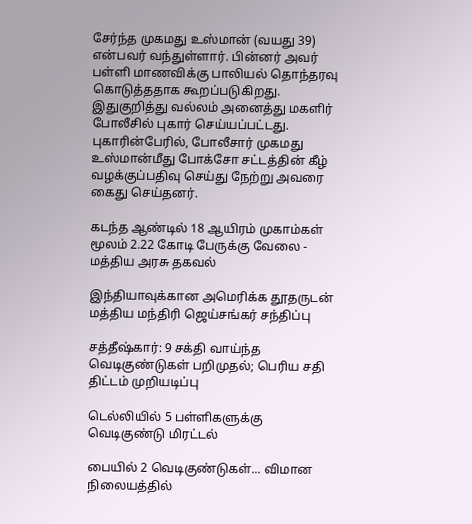சேர்ந்த முகமது உஸ்மான் (வயது 39) என்பவர் வந்துள்ளார். பின்னர் அவர் பள்ளி மாணவிக்கு பாலியல் தொந்தரவு கொடுத்ததாக கூறப்படுகிறது. இதுகுறித்து வல்லம் அனைத்து மகளிர் போலீசில் புகார் செய்யப்பட்டது. புகாரின்பேரில், போலீசார் முகமது உஸ்மான்மீது போக்சோ சட்டத்தின் கீழ் வழக்குப்பதிவு செய்து நேற்று அவரை கைது செய்தனர்.

கடந்த ஆண்டில் 18 ஆயிரம் முகாம்கள் மூலம் 2.22 கோடி பேருக்கு வேலை - மத்திய அரசு தகவல்

இந்தியாவுக்கான அமெரிக்க தூதருடன் மத்திய மந்திரி ஜெய்சங்கர் சந்திப்பு

சத்தீஷ்கார்: 9 சக்தி வாய்ந்த வெடிகுண்டுகள் பறிமுதல்; பெரிய சதி திட்டம் முறியடிப்பு

டெல்லியில் 5 பள்ளிகளுக்கு வெடிகுண்டு மிரட்டல்

பையில் 2 வெடிகுண்டுகள்... விமான நிலையத்தில்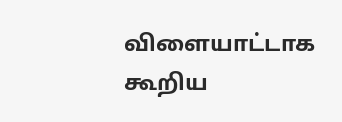விளையாட்டாக கூறிய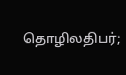தொழிலதிபர்;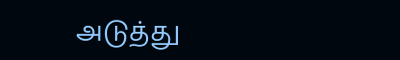அடுத்து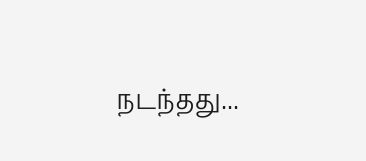நடந்தது...